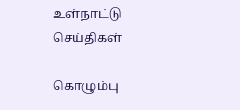உள்நாட்டு செய்திகள்

கொழும்பு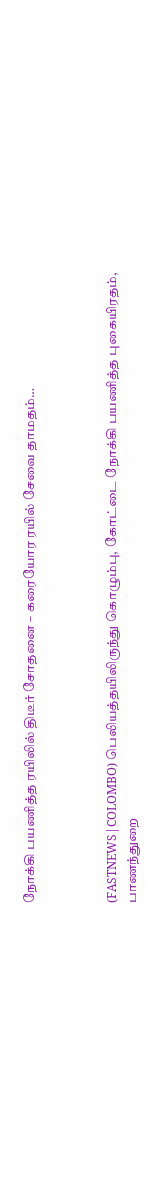நோக்கி பயணித்த ரயிலில் திடீர் சோதனை – கரையோர ரயில் சேவை தாமதம்…



(FASTNEWS|COLOMBO) பெலியத்தயிலிருந்து கொழும்பு, கோட்டை நோக்கி பயணித்த புகையிரதம், பாணந்துறை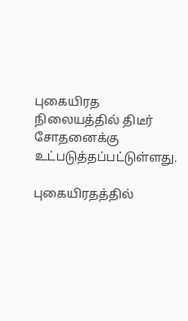புகையிரத நிலையத்தில் திடீர் சோதனைக்கு உட்படுத்தப்பட்டுள்ளது.

புகையிரதத்தில்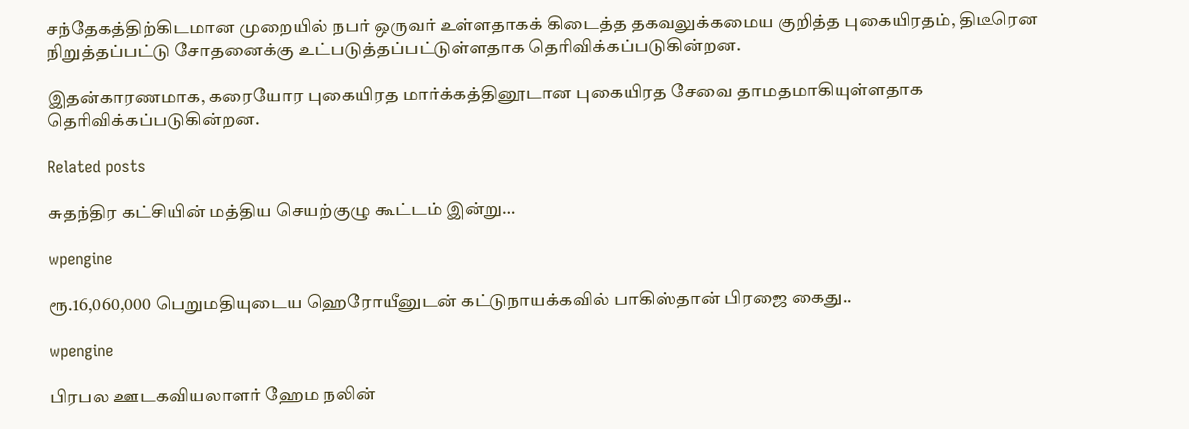சந்தேகத்திற்கிடமான முறையில் நபர் ஒருவர் உள்ளதாகக் கிடைத்த தகவலுக்கமைய குறித்த புகையிரதம், திடீரென நிறுத்தப்பட்டு சோதனைக்கு உட்படுத்தப்பட்டுள்ளதாக தெரிவிக்கப்படுகின்றன.

இதன்காரணமாக, கரையோர புகையிரத மார்க்கத்தினூடான புகையிரத சேவை தாமதமாகியுள்ளதாக தெரிவிக்கப்படுகின்றன.

Related posts

சுதந்திர கட்சியின் மத்திய செயற்குழு கூட்டம் இன்று…

wpengine

ரூ.16,060,000 பெறுமதியுடைய ஹெரோயீனுடன் கட்டுநாயக்கவில் பாகிஸ்தான் பிரஜை கைது..

wpengine

பிரபல ஊடகவியலாளர் ஹேம நலின்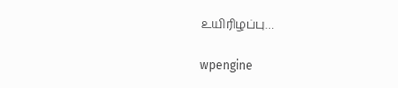உயிரிழப்பு…

wpengine